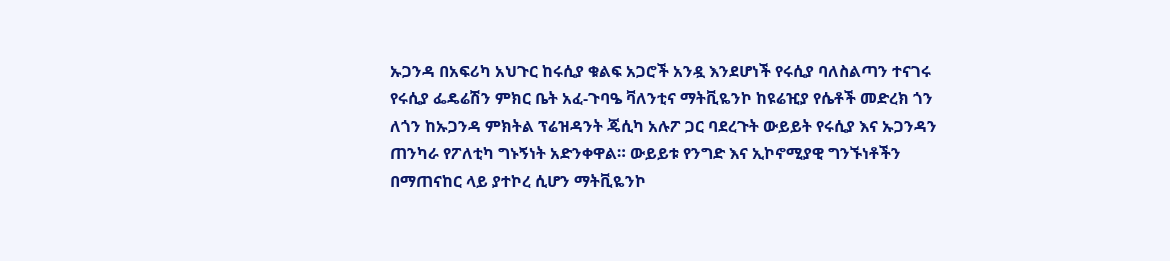ኡጋንዳ በአፍሪካ አህጉር ከሩሲያ ቁልፍ አጋሮች አንዷ እንደሆነች የሩሲያ ባለስልጣን ተናገሩ የሩሲያ ፌዴሬሽን ምክር ቤት አፈ-ጉባዔ ቫለንቲና ማትቪዬንኮ ከዩሬዢያ የሴቶች መድረክ ጎን ለጎን ከኡጋንዳ ምክትል ፕሬዝዳንት ጄሲካ አሉፖ ጋር ባደረጉት ውይይት የሩሲያ እና ኡጋንዳን ጠንካራ የፖለቲካ ግኑኝነት አድንቀዋል። ውይይቱ የንግድ እና ኢኮኖሚያዊ ግንኙነቶችን በማጠናከር ላይ ያተኮረ ሲሆን ማትቪዬንኮ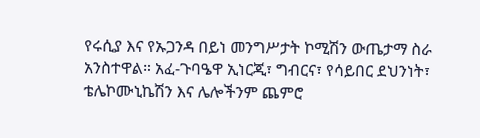የሩሲያ እና የኡጋንዳ በይነ መንግሥታት ኮሚሽን ውጤታማ ስራ አንስተዋል። አፈ-ጉባዔዋ ኢነርጂ፣ ግብርና፣ የሳይበር ደህንነት፣ ቴሌኮሙኒኬሽን እና ሌሎችንም ጨምሮ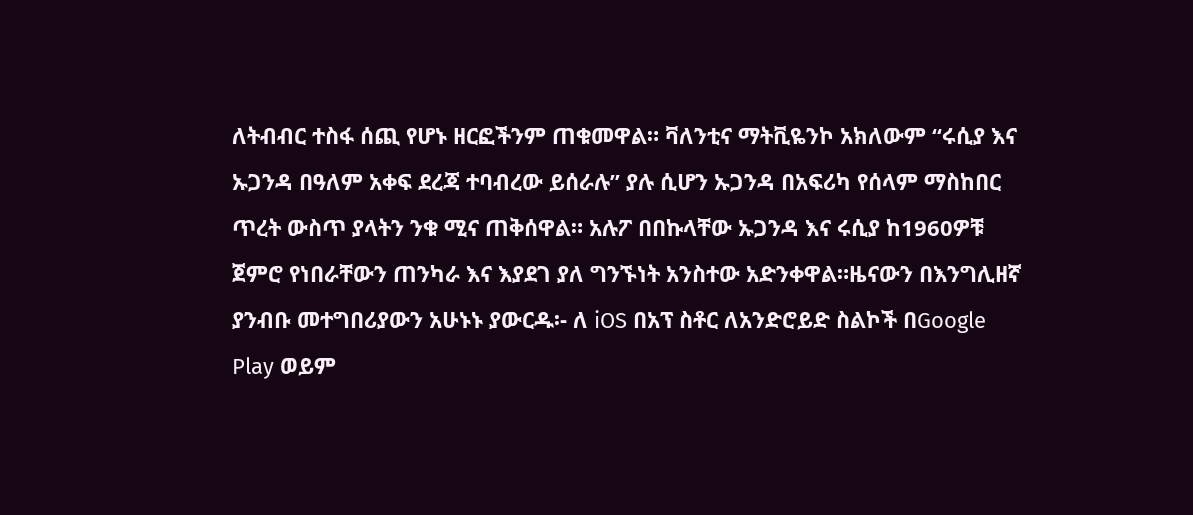ለትብብር ተስፋ ሰጪ የሆኑ ዘርፎችንም ጠቁመዋል። ቫለንቲና ማትቪዬንኮ አክለውም “ሩሲያ እና ኡጋንዳ በዓለም አቀፍ ደረጃ ተባብረው ይሰራሉ” ያሉ ሲሆን ኡጋንዳ በአፍሪካ የሰላም ማስከበር ጥረት ውስጥ ያላትን ንቁ ሚና ጠቅሰዋል። አሉፖ በበኩላቸው ኡጋንዳ እና ሩሲያ ከ1960ዎቹ ጀምሮ የነበራቸውን ጠንካራ እና እያደገ ያለ ግንኙነት አንስተው አድንቀዋል።ዜናውን በእንግሊዘኛ ያንብቡ መተግበሪያውን አሁኑኑ ያውርዱ፡- ለ iOS በአፕ ስቶር ለአንድሮይድ ስልኮች በGoogle Play ወይም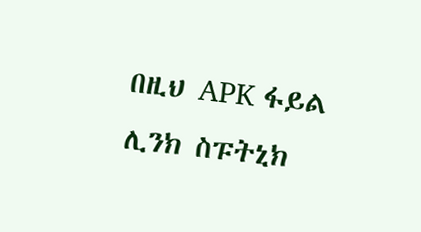በዚህ APK ፋይል ሊንክ ስፑትኒክ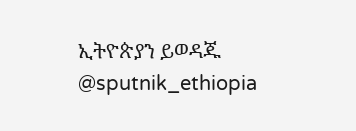ኢትዮጵያን ይወዳጁ @sputnik_ethiopia